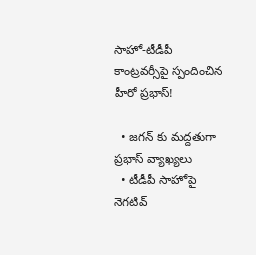సాహో-టీడీపీ కాంట్రవర్సీపై స్పందించిన హీరో ప్రభాస్!

  • జగన్ కు మద్దతుగా ప్రభాస్ వ్యాఖ్యలు
  • టీడీపీ సాహోపై నెగటివ్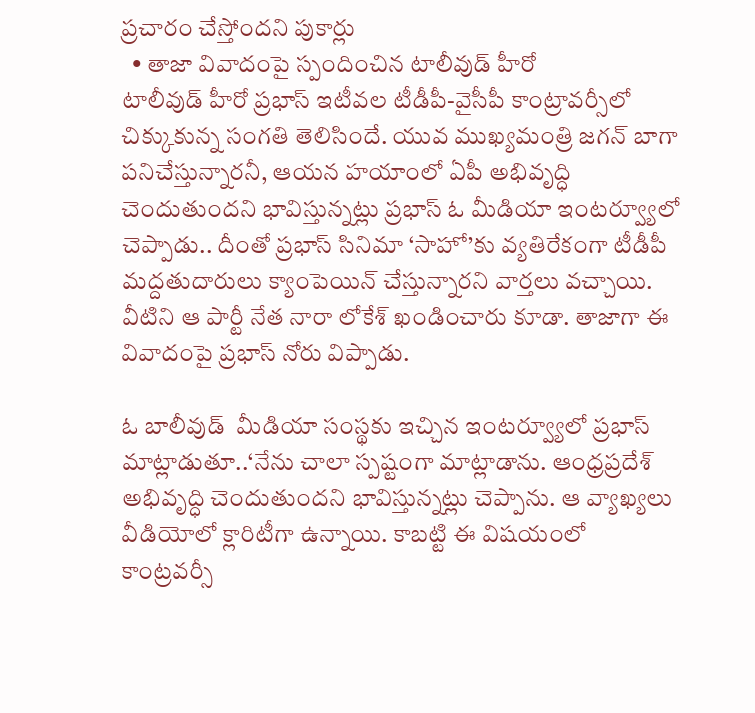ప్రచారం చేస్తోందని పుకార్లు
  • తాజా వివాదంపై స్పందించిన టాలీవుడ్ హీరో
టాలీవుడ్ హీరో ప్రభాస్ ఇటీవల టీడీపీ-వైసీపీ కాంట్రావర్సీలో చిక్కుకున్న సంగతి తెలిసిందే. యువ ముఖ్యమంత్రి జగన్ బాగా పనిచేస్తున్నారనీ, ఆయన హయాంలో ఏపీ అభివృద్ధి చెందుతుందని భావిస్తున్నట్లు ప్రభాస్ ఓ మీడియా ఇంటర్వ్యూలో చెప్పాడు.. దీంతో ప్రభాస్ సినిమా ‘సాహో’కు వ్యతిరేకంగా టీడీపీ మద్దతుదారులు క్యాంపెయిన్ చేస్తున్నారని వార్తలు వచ్చాయి. వీటిని ఆ పార్టీ నేత నారా లోకేశ్ ఖండించారు కూడా. తాజాగా ఈ వివాదంపై ప్రభాస్ నోరు విప్పాడు.

ఓ బాలీవుడ్  మీడియా సంస్థకు ఇచ్చిన ఇంటర్వ్యూలో ప్రభాస్ మాట్లాడుతూ..‘నేను చాలా స్పష్టంగా మాట్లాడాను. ఆంధ్రప్రదేశ్ అభివృద్ధి చెందుతుందని భావిస్తున్నట్లు చెప్పాను. ఆ వ్యాఖ్యలు వీడియోలో క్లారిటీగా ఉన్నాయి. కాబట్టి ఈ విషయంలో కాంట్రవర్సీ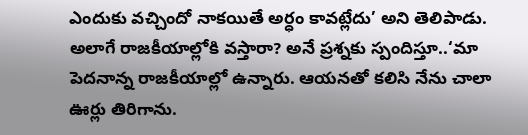ఎందుకు వచ్చిందో నాకయితే అర్ధం కావట్లేదు’ అని తెలిపాడు. అలాగే రాజకీయాల్లోకి వస్తారా? అనే ప్రశ్నకు స్పందిస్తూ..‘మా పెదనాన్న రాజకీయాల్లో ఉన్నారు. ఆయనతో కలిసి నేను చాలా ఊర్లు తిరిగాను.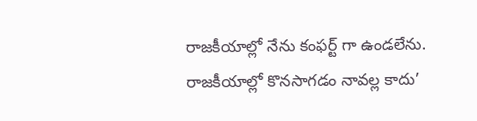రాజకీయాల్లో నేను కంఫర్ట్ గా ఉండలేను. రాజకీయాల్లో కొనసాగడం నావల్ల కాదు’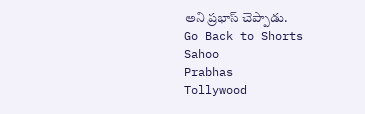అని ప్రభాస్ చెప్పాడు.
Go Back to Shorts
Sahoo
Prabhas
Tollywood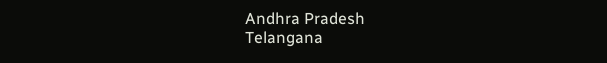Andhra Pradesh
Telangana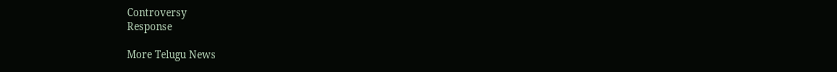Controversy
Response

More Telugu News